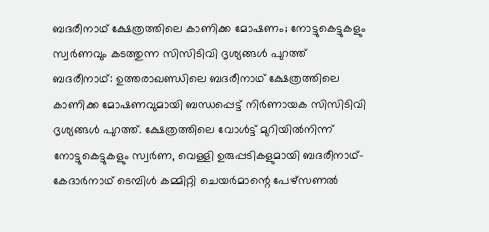ബദരീനാഥ് ക്ഷേത്രത്തിലെ കാണിക്ക മോഷണം; നോട്ടുകെട്ടുകളും സ്വർണവും കടത്തുന്ന സിസിടിവി ദൃശ്യങ്ങൾ പുറത്ത്
ബദരീനാഥ്: ഉത്തരാഖണ്ഡിലെ ബദരീനാഥ് ക്ഷേത്രത്തിലെ കാണിക്ക മോഷണവുമായി ബന്ധപ്പെട്ട് നിർണായക സിസിടിവി ദൃശ്യങ്ങൾ പുറത്ത്. ക്ഷേത്രത്തിലെ വോൾട്ട് മുറിയിൽനിന്ന് നോട്ടുകെട്ടുകളും സ്വർണ, വെള്ളി ഉരുപ്പടികളുമായി ബദരീനാഥ്-കേദാർനാഥ് ടെമ്പിൾ കമ്മിറ്റി ചെയർമാന്റെ പേഴ്സണൽ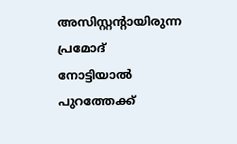അസിസ്റ്റന്റായിരുന്ന പ്രമോദ് നോട്ടിയാൽ പുറത്തേക്ക്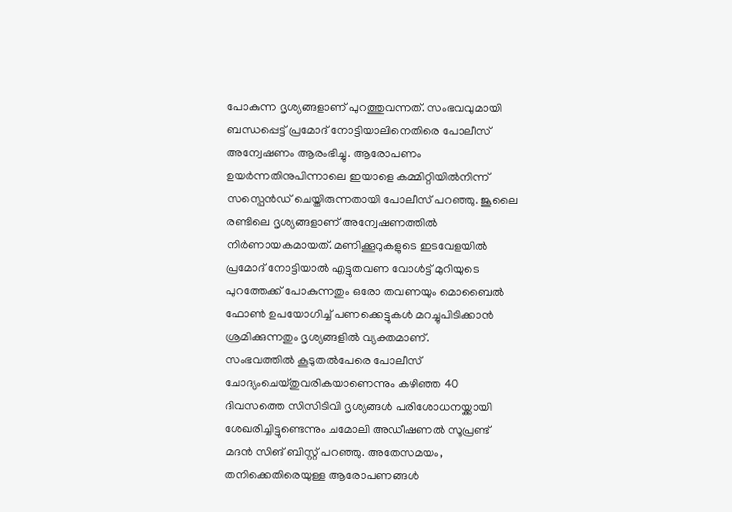പോകുന്ന ദൃശ്യങ്ങളാണ് പുറത്തുവന്നത്. സംഭവവുമായി ബന്ധപ്പെട്ട് പ്രമോദ് നോട്ടിയാലിനെതിരെ പോലീസ് അന്വേഷണം ആരംഭിച്ചു. ആരോപണം ഉയർന്നതിനുപിന്നാലെ ഇയാളെ കമ്മിറ്റിയിൽനിന്ന് സസ്പെൻഡ് ചെയ്തിരുന്നതായി പോലീസ് പറഞ്ഞു. ജൂലൈ രണ്ടിലെ ദൃശ്യങ്ങളാണ് അന്വേഷണത്തിൽ നിർണായകമായത്. മണിക്കൂറുകളുടെ ഇടവേളയിൽ പ്രമോദ് നോട്ടിയാൽ എട്ടുതവണ വോൾട്ട് മുറിയുടെ പുറത്തേക്ക് പോകുന്നതും ഒരോ തവണയും മൊബൈൽ ഫോൺ ഉപയോഗിച്ച് പണക്കെട്ടുകൾ മറച്ചുപിടിക്കാൻ ശ്രമിക്കുന്നതും ദൃശ്യങ്ങളിൽ വ്യക്തമാണ്.
സംഭവത്തിൽ കൂടുതൽപേരെ പോലീസ് ചോദ്യംചെയ്തുവരികയാണെന്നും കഴിഞ്ഞ 40 ദിവസത്തെ സിസിടിവി ദൃശ്യങ്ങൾ പരിശോധനയ്ക്കായി ശേഖരിച്ചിട്ടുണ്ടെന്നും ചമോലി അഡീഷണൽ സൂപ്രണ്ട് മദൻ സിങ് ബിസ്റ്റ് പറഞ്ഞു. അതേസമയം, തനിക്കെതിരെയുള്ള ആരോപണങ്ങൾ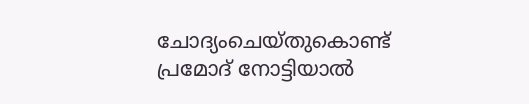ചോദ്യംചെയ്തുകൊണ്ട് പ്രമോദ് നോട്ടിയാൽ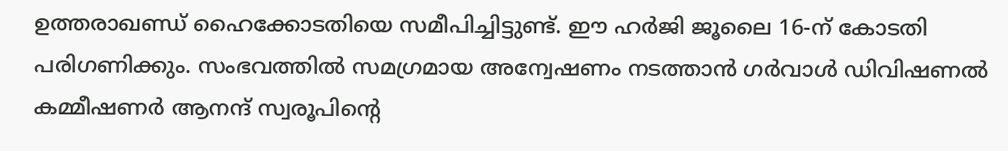ഉത്തരാഖണ്ഡ് ഹൈക്കോടതിയെ സമീപിച്ചിട്ടുണ്ട്. ഈ ഹർജി ജൂലൈ 16-ന് കോടതി പരിഗണിക്കും. സംഭവത്തിൽ സമഗ്രമായ അന്വേഷണം നടത്താൻ ഗർവാൾ ഡിവിഷണൽ കമ്മീഷണർ ആനന്ദ് സ്വരൂപിന്റെ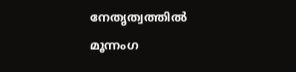നേതൃത്വത്തിൽ മൂന്നംഗ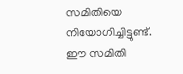സമിതിയെ നിയോഗിച്ചിട്ടുണ്ട്. ഈ സമിതി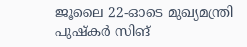ജൂലൈ 22-ഓടെ മുഖ്യമന്ത്രി പുഷ്കർ സിങ്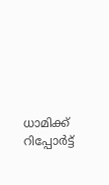ധാമിക്ക് റിപ്പോർട്ട്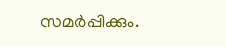സമർപ്പിക്കും.